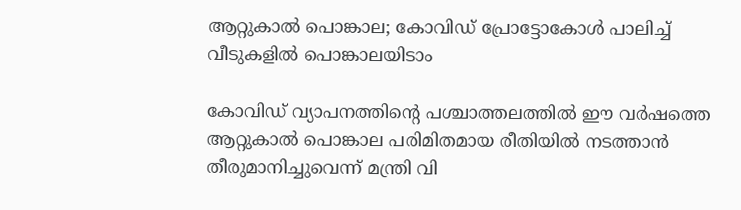ആറ്റുകാല്‍ പൊങ്കാല; കോവിഡ് പ്രോട്ടോകോള്‍ പാലിച്ച് വീടുകളില്‍ പൊങ്കാലയിടാം

കോവിഡ് വ്യാപനത്തിന്റെ പശ്ചാത്തലത്തില്‍ ഈ വര്‍ഷത്തെ ആറ്റുകാല്‍ പൊങ്കാല പരിമിതമായ രീതിയില്‍ നടത്താന്‍ തീരുമാനിച്ചുവെന്ന് മന്ത്രി വി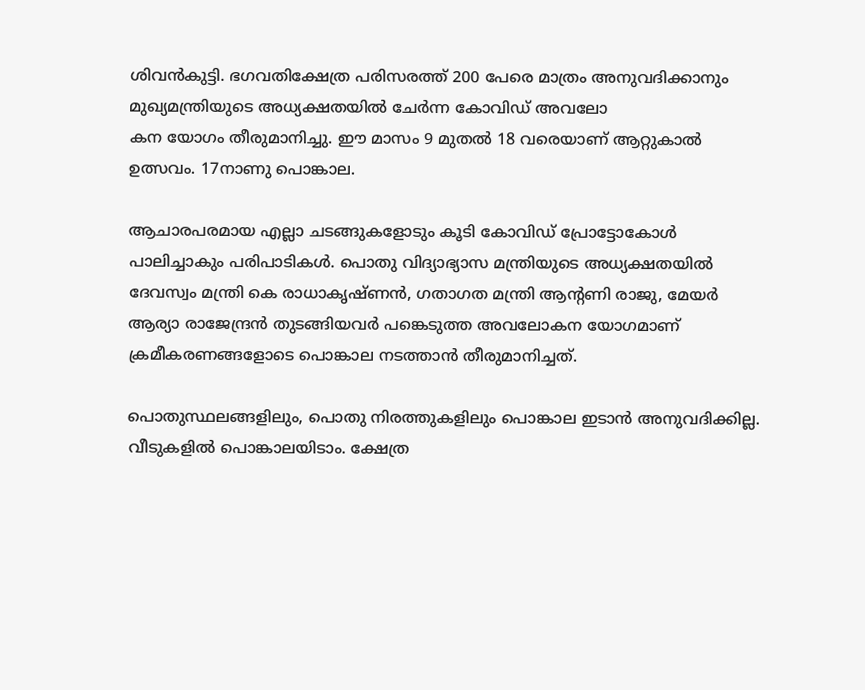ശിവന്‍കുട്ടി. ഭഗവതിക്ഷേത്ര പരിസരത്ത് 200 പേരെ മാത്രം അനുവദിക്കാനും മുഖ്യമന്ത്രിയുടെ അധ്യക്ഷതയില്‍ ചേര്‍ന്ന കോവിഡ് അവലോ
കന യോഗം തീരുമാനിച്ചു. ഈ മാസം 9 മുതല്‍ 18 വരെയാണ് ആറ്റുകാല്‍ ഉത്സവം. 17നാണു പൊങ്കാല.

ആചാരപരമായ എല്ലാ ചടങ്ങുകളോടും കൂടി കോവിഡ് പ്രോട്ടോകോള്‍ പാലിച്ചാകും പരിപാടികള്‍. പൊതു വിദ്യാഭ്യാസ മന്ത്രിയുടെ അധ്യക്ഷതയില്‍ ദേവസ്വം മന്ത്രി കെ രാധാകൃഷ്ണന്‍, ഗതാഗത മന്ത്രി ആന്റണി രാജു, മേയര്‍ ആര്യാ രാജേന്ദ്രന്‍ തുടങ്ങിയവര്‍ പങ്കെടുത്ത അവലോകന യോഗമാണ് ക്രമീകരണങ്ങളോടെ പൊങ്കാല നടത്താന്‍ തീരുമാനിച്ചത്.

പൊതുസ്ഥലങ്ങളിലും, പൊതു നിരത്തുകളിലും പൊങ്കാല ഇടാന്‍ അനുവദിക്കില്ല. വീടുകളില്‍ പൊങ്കാലയിടാം. ക്ഷേത്ര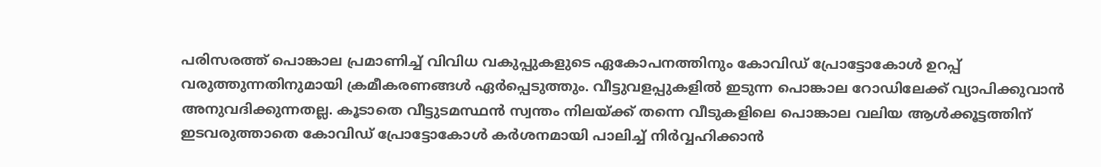പരിസരത്ത് പൊങ്കാല പ്രമാണിച്ച് വിവിധ വകുപ്പുകളുടെ ഏകോപനത്തിനും കോവിഡ് പ്രോട്ടോകോള്‍ ഉറപ്പ് വരുത്തുന്നതിനുമായി ക്രമീകരണങ്ങള്‍ ഏര്‍പ്പെടുത്തും. വീട്ടുവളപ്പുകളില്‍ ഇടുന്ന പൊങ്കാല റോഡിലേക്ക് വ്യാപിക്കുവാന്‍ അനുവദിക്കുന്നതല്ല. കൂടാതെ വീട്ടുടമസ്ഥന്‍ സ്വന്തം നിലയ്ക്ക് തന്നെ വീടുകളിലെ പൊങ്കാല വലിയ ആള്‍ക്കൂട്ടത്തിന് ഇടവരുത്താതെ കോവിഡ് പ്രോട്ടോകോള്‍ കര്‍ശനമായി പാലിച്ച് നിര്‍വ്വഹിക്കാന്‍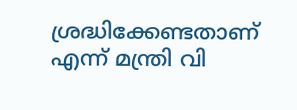ശ്രദ്ധിക്കേണ്ടതാണ് എന്ന് മന്ത്രി വി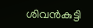ശിവന്‍കുട്ടി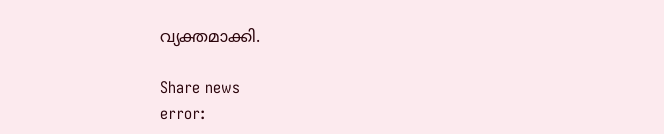വ്യക്തമാക്കി.

Share news
error: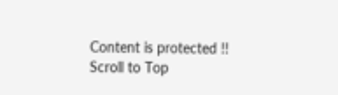Content is protected !!
Scroll to Top